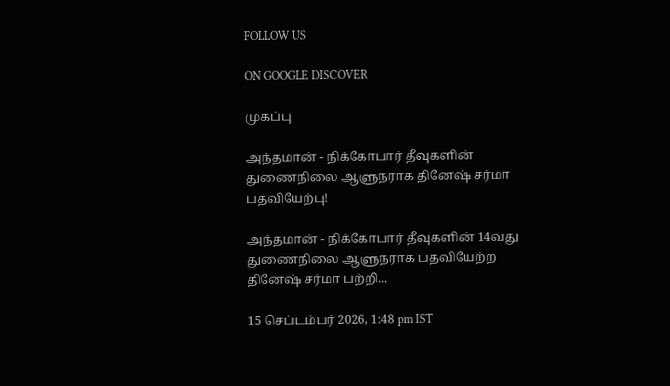FOLLOW US

ON GOOGLE DISCOVER

முகப்பு

அந்தமான் - நிக்கோபார் தீவுகளின் துணைநிலை ஆளுநராக தினேஷ் சர்மா பதவியேற்பு!

அந்தமான் - நிக்கோபார் தீவுகளின் 14வது துணைநிலை ஆளுநராக பதவியேற்ற தினேஷ் சர்மா பற்றி...

15 செப்டம்பர் 2026, 1:48 pm IST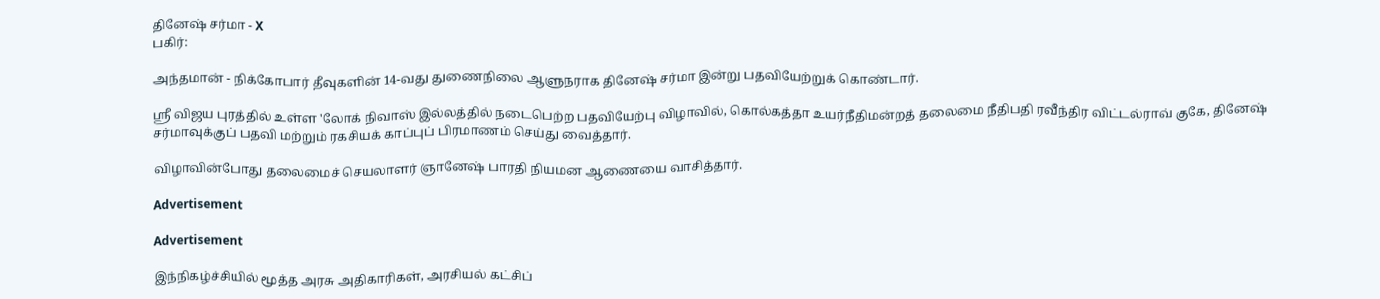தினேஷ் சர்மா - X
பகிர்:

அந்தமான் - நிக்கோபார் தீவுகளின் 14-வது துணைநிலை ஆளுநராக தினேஷ் சர்மா இன்று பதவியேற்றுக் கொண்டார்.

ஸ்ரீ விஜய புரத்தில் உள்ள 'லோக் நிவாஸ் இல்லத்தில் நடைபெற்ற பதவியேற்பு விழாவில், கொல்கத்தா உயர்நீதிமன்றத் தலைமை நீதிபதி ரவீந்திர விட்டல்ராவ் குகே, தினேஷ் சர்மாவுக்குப் பதவி மற்றும் ரகசியக் காப்புப் பிரமாணம் செய்து வைத்தார்.

விழாவின்போது தலைமைச் செயலாளர் ஞானேஷ் பாரதி நியமன ஆணையை வாசித்தார்.

Advertisement

Advertisement

இந்நிகழ்ச்சியில் மூத்த அரசு அதிகாரிகள், அரசியல் கட்சிப்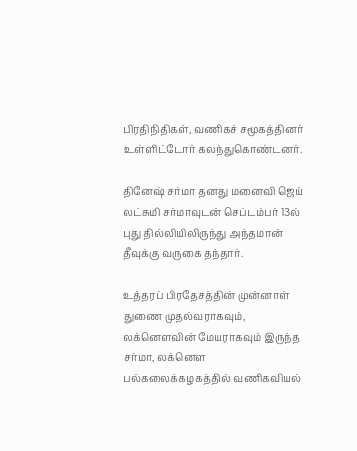பிரதிநிதிகள், வணிகச் சமூகத்தினர் உள்ளிட்டோர் கலந்துகொண்டனர்.

தினேஷ் சர்மா தனது மனைவி ஜெய் லட்சுமி சர்மாவுடன் செப்டம்பர் 13ல் புது தில்லியிலிருந்து அந்தமான் தீவுக்கு வருகை தந்தார்.

உத்தரப் பிரதேசத்தின் முன்னாள் துணை முதல்வராகவும், லக்னௌவின் மேயராகவும் இருந்த சர்மா, லக்னௌ பல்கலைக்கழகத்தில் வணிகவியல்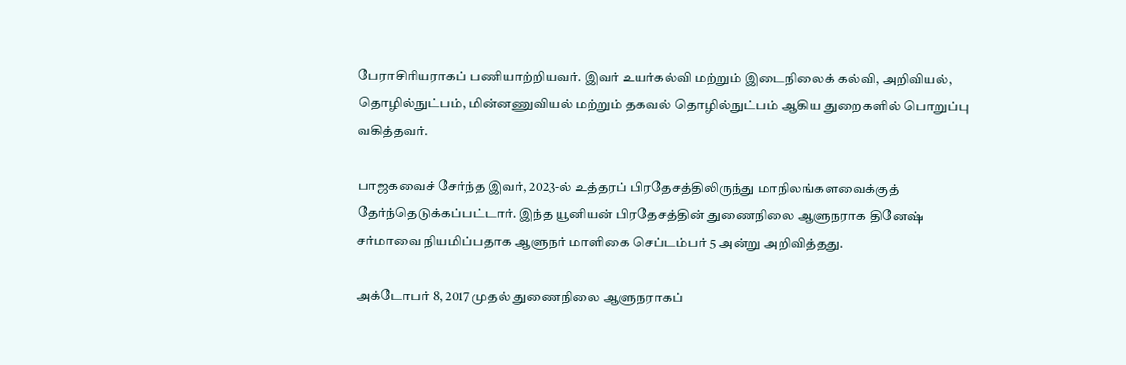பேராசிரியராகப் பணியாற்றியவர். இவர் உயர்கல்வி மற்றும் இடைநிலைக் கல்வி, அறிவியல், தொழில்நுட்பம், மின்னணுவியல் மற்றும் தகவல் தொழில்நுட்பம் ஆகிய துறைகளில் பொறுப்பு வகித்தவர்.

பாஜகவைச் சேர்ந்த இவர், 2023-ல் உத்தரப் பிரதேசத்திலிருந்து மாநிலங்களவைக்குத் தேர்ந்தெடுக்கப்பட்டார். இந்த யூனியன் பிரதேசத்தின் துணைநிலை ஆளுநராக தினேஷ் சர்மாவை நியமிப்பதாக ஆளுநர் மாளிகை செப்டம்பர் 5 அன்று அறிவித்தது.

அக்டோபர் 8, 2017 முதல் துணைநிலை ஆளுநராகப்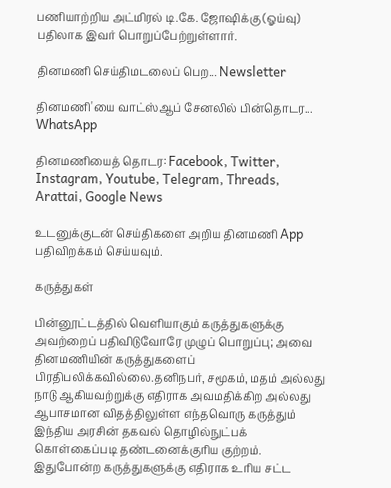பணியாற்றிய அட்மிரல் டி.கே. ஜோஷிக்கு (ஓய்வு) பதிலாக இவர் பொறுப்பேற்றுள்ளார்.

தினமணி செய்திமடலைப் பெற... Newsletter

தினமணி'யை வாட்ஸ்ஆப் சேனலில் பின்தொடர... WhatsApp

தினமணியைத் தொடர: Facebook, Twitter, Instagram, Youtube, Telegram, Threads, Arattai, Google News

உடனுக்குடன் செய்திகளை அறிய தினமணி App பதிவிறக்கம் செய்யவும்.

கருத்துகள்

பின்னூட்டத்தில் வெளியாகும் கருத்துகளுக்கு அவற்றைப் பதிவிடுவோரே முழுப் பொறுப்பு; அவை தினமணியின் கருத்துகளைப் பிரதிபலிக்கவில்லை.தனிநபர், சமூகம், மதம் அல்லது நாடு ஆகியவற்றுக்கு எதிராக அவமதிக்கிற அல்லது ஆபாசமான விதத்திலுள்ள எந்தவொரு கருத்தும் இந்திய அரசின் தகவல் தொழில்நுட்பக் கொள்கைப்படி தண்டனைக்குரிய குற்றம். இதுபோன்ற கருத்துகளுக்கு எதிராக உரிய சட்ட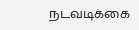நடவடிக்கை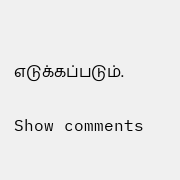எடுக்கப்படும்.

Show comments